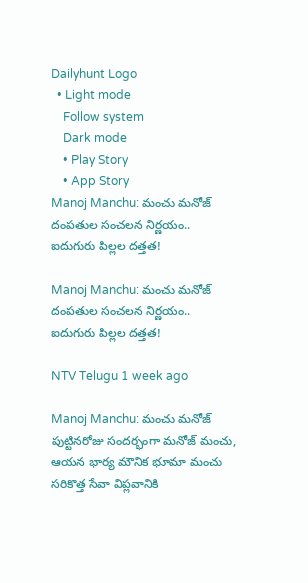Dailyhunt Logo
  • Light mode
    Follow system
    Dark mode
    • Play Story
    • App Story
Manoj Manchu: మంచు మనోజ్ దంపతుల సంచలన నిర్ణయం.. ఐదుగురు పిల్లల దత్తత!

Manoj Manchu: మంచు మనోజ్ దంపతుల సంచలన నిర్ణయం.. ఐదుగురు పిల్లల దత్తత!

NTV Telugu 1 week ago

Manoj Manchu: మంచు మనోజ్ పుట్టినరోజు సందర్భంగా మనోజ్ మంచు, ఆయన భార్య మౌనిక భూమా మంచు సరికొత్త సేవా విప్లవానికి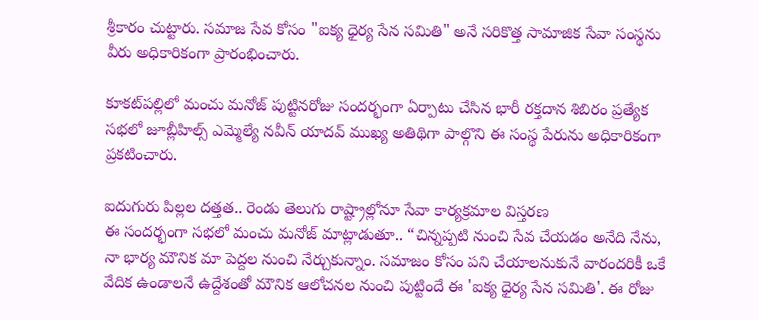శ్రీకారం చుట్టారు. సమాజ సేవ కోసం "ఐక్య ధైర్య సేన సమితి" అనే సరికొత్త సామాజిక సేవా సంస్థను వీరు అధికారికంగా ప్రారంభించారు.

కూకట్‌పల్లిలో మంచు మనోజ్ పుట్టినరోజు సందర్భంగా ఏర్పాటు చేసిన భారీ రక్తదాన శిబిరం ప్రత్యేక సభలో జూబ్లీహిల్స్ ఎమ్మెల్యే నవీన్ యాదవ్ ముఖ్య అతిథిగా పాల్గొని ఈ సంస్థ పేరును అధికారికంగా ప్రకటించారు.

ఐదుగురు పిల్లల దత్తత.. రెండు తెలుగు రాష్ట్రాల్లోనూ సేవా కార్యక్రమాల విస్తరణ
ఈ సందర్భంగా సభలో మంచు మనోజ్ మాట్లాడుతూ.. “చిన్నప్పటి నుంచి సేవ చేయడం అనేది నేను, నా భార్య మౌనిక మా పెద్దల నుంచి నేర్చుకున్నాం. సమాజం కోసం పని చేయాలనుకునే వారందరికీ ఒకే వేదిక ఉండాలనే ఉద్దేశంతో మౌనిక ఆలోచనల నుంచి పుట్టిందే ఈ 'ఐక్య ధైర్య సేన సమితి'. ఈ రోజు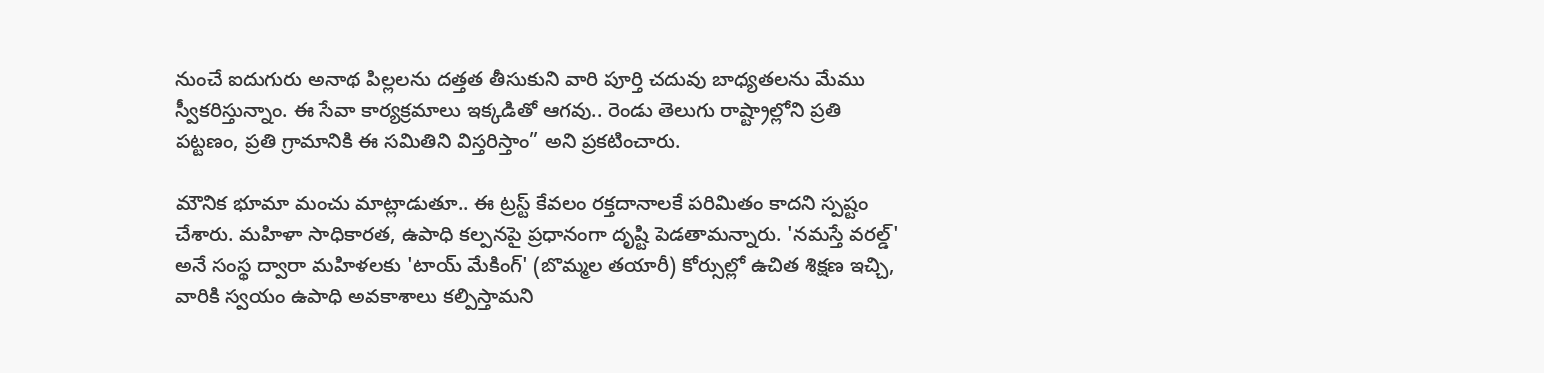నుంచే ఐదుగురు అనాథ పిల్లలను దత్తత తీసుకుని వారి పూర్తి చదువు బాధ్యతలను మేము స్వీకరిస్తున్నాం. ఈ సేవా కార్యక్రమాలు ఇక్కడితో ఆగవు.. రెండు తెలుగు రాష్ట్రాల్లోని ప్రతి పట్టణం, ప్రతి గ్రామానికి ఈ సమితిని విస్తరిస్తాం” అని ప్రకటించారు.

మౌనిక భూమా మంచు మాట్లాడుతూ.. ఈ ట్రస్ట్ కేవలం రక్తదానాలకే పరిమితం కాదని స్పష్టం చేశారు. మహిళా సాధికారత, ఉపాధి కల్పనపై ప్రధానంగా దృష్టి పెడతామన్నారు. 'నమస్తే వరల్డ్' అనే సంస్థ ద్వారా మహిళలకు 'టాయ్ మేకింగ్' (బొమ్మల తయారీ) కోర్సుల్లో ఉచిత శిక్షణ ఇచ్చి, వారికి స్వయం ఉపాధి అవకాశాలు కల్పిస్తామని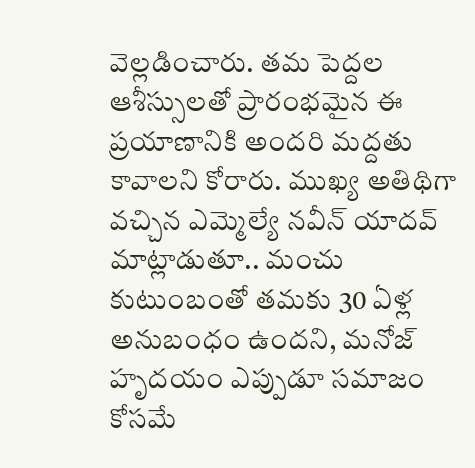వెల్లడించారు. తమ పెద్దల ఆశీస్సులతో ప్రారంభమైన ఈ ప్రయాణానికి అందరి మద్దతు కావాలని కోరారు. ముఖ్య అతిథిగా వచ్చిన ఎమ్మెల్యే నవీన్ యాదవ్ మాట్లాడుతూ.. మంచు కుటుంబంతో తమకు 30 ఏళ్ల అనుబంధం ఉందని, మనోజ్ హృదయం ఎప్పుడూ సమాజం కోసమే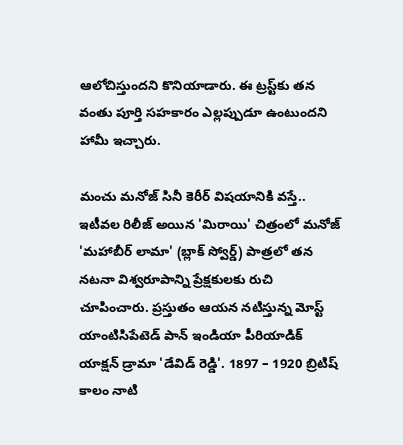ఆలోచిస్తుందని కొనియాడారు. ఈ ట్రస్ట్‌కు తన వంతు పూర్తి సహకారం ఎల్లప్పుడూ ఉంటుందని హామీ ఇచ్చారు.

మంచు మనోజ్ సినీ కెరీర్ విషయానికి వస్తే.. ఇటీవల రిలీజ్ అయిన 'మిరాయి' చిత్రంలో మనోజ్ 'మహాబీర్ లామా' (బ్లాక్ స్వోర్డ్) పాత్రలో తన నటనా విశ్వరూపాన్ని ప్రేక్షకులకు రుచి చూపించారు. ప్రస్తుతం ఆయన నటిస్తున్న మోస్ట్ యాంటిసిపేటెడ్ పాన్ ఇండియా పీరియాడిక్ యాక్షన్ డ్రామా 'డేవిడ్ రెడ్డి'. 1897 – 1920 బ్రిటిష్ కాలం నాటి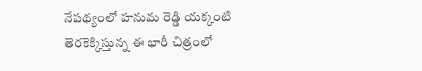నేపథ్యంలో హనుమ రెడ్డి యక్కంటి తెరకెక్కిస్తున్న ఈ భారీ చిత్రంలో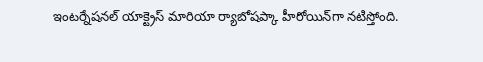ఇంటర్నేషనల్ యాక్ట్రెస్ మారియా ర్యాబోషప్కా హీరోయిన్‌గా నటిస్తోంది.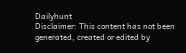Dailyhunt
Disclaimer: This content has not been generated, created or edited by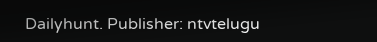Dailyhunt. Publisher: ntvtelugu